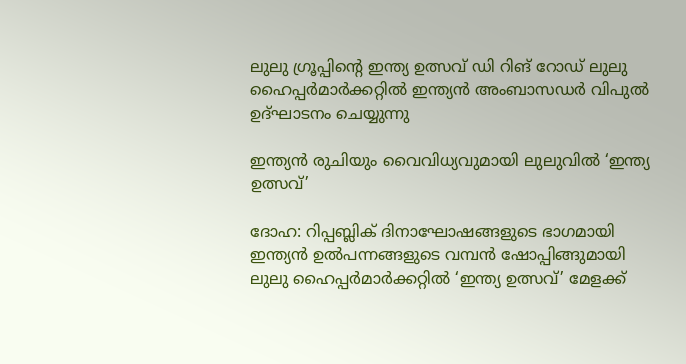ലുലു ഗ്രൂപ്പിന്റെ ഇന്ത്യ ഉത്സവ് ഡി റിങ് റോഡ് ലുലു ഹൈപ്പർമാർക്കറ്റിൽ ഇന്ത്യൻ അംബാസഡർ വിപുൽ ഉദ്ഘാടനം ചെയ്യുന്നു

ഇന്ത്യൻ രുചിയും വൈവിധ്യവുമായി ലുലുവിൽ ‘ഇന്ത്യ ഉത്സവ്’

ദോഹ: റിപ്പബ്ലിക് ദിനാഘോഷങ്ങളുടെ ഭാഗമായി ഇന്ത്യൻ ഉൽപന്നങ്ങളുടെ വമ്പൻ ഷോപ്പിങ്ങുമായി ലുലു ഹൈപ്പർമാർക്കറ്റിൽ ‘ഇന്ത്യ ഉത്സവ്’ മേളക്ക്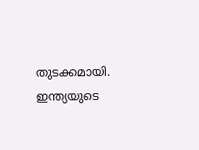തുടക്കമായി. ഇന്ത്യയുടെ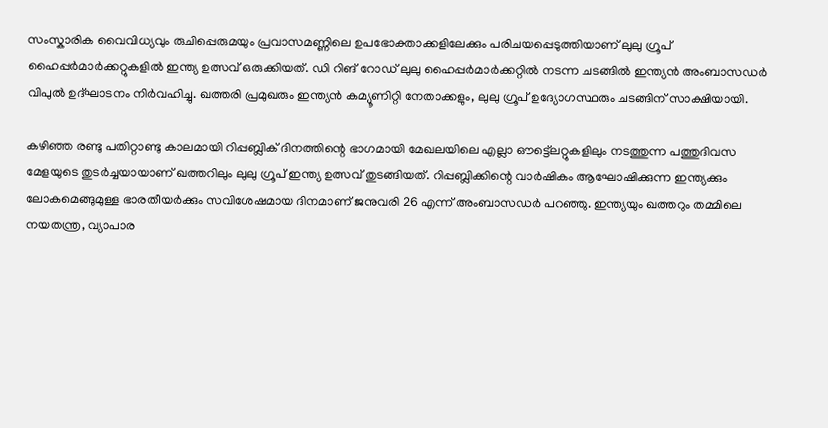സംസ്കാരിക വൈവിധ്യവും രുചിപ്പെരുമയും പ്രവാസമണ്ണിലെ ഉപഭോക്താക്കളിലേക്കും പരിചയപ്പെടുത്തിയാണ് ലുലു ഗ്രൂപ് ഹൈപ്പർമാർക്കറ്റുകളിൽ ഇന്ത്യ ഉത്സവ് ഒരുക്കിയത്. ഡി റിങ് റോഡ് ലുലു ഹൈപ്പർമാർക്കറ്റിൽ നടന്ന ചടങ്ങിൽ ഇന്ത്യൻ അംബാസഡർ വിപുൽ ഉദ്ഘാടനം നിർവഹിച്ചു. ഖത്തരി പ്രമുഖരും ഇന്ത്യൻ കമ്യൂണിറ്റി നേതാക്കളും, ലുലു ഗ്രൂപ് ഉദ്യോഗസ്ഥരും ചടങ്ങിന് സാക്ഷിയായി.

കഴിഞ്ഞ രണ്ടു പതിറ്റാണ്ടു കാലമായി റിപ്പബ്ലിക് ദിനത്തിന്റെ ഭാഗമായി മേഖലയിലെ എല്ലാ ഔട്ട്ലെറ്റുകളിലും നടത്തുന്ന പത്തുദിവസ മേളയുടെ തുടർച്ചയായാണ് ഖത്തറിലും ലുലു ഗ്രൂപ് ഇന്ത്യ ഉത്സവ് തുടങ്ങിയത്. റിപ്പബ്ലിക്കിന്റെ വാർഷികം ആഘോഷിക്കുന്ന ഇന്ത്യക്കും ലോകമെങ്ങുമുള്ള ഭാരതീയർക്കും സവിശേഷമായ ദിനമാണ് ജനുവരി 26 എന്ന് അംബാസഡർ പറഞ്ഞു. ഇന്ത്യയും ഖത്തറും തമ്മിലെ നയതന്ത്ര, വ്യാപാര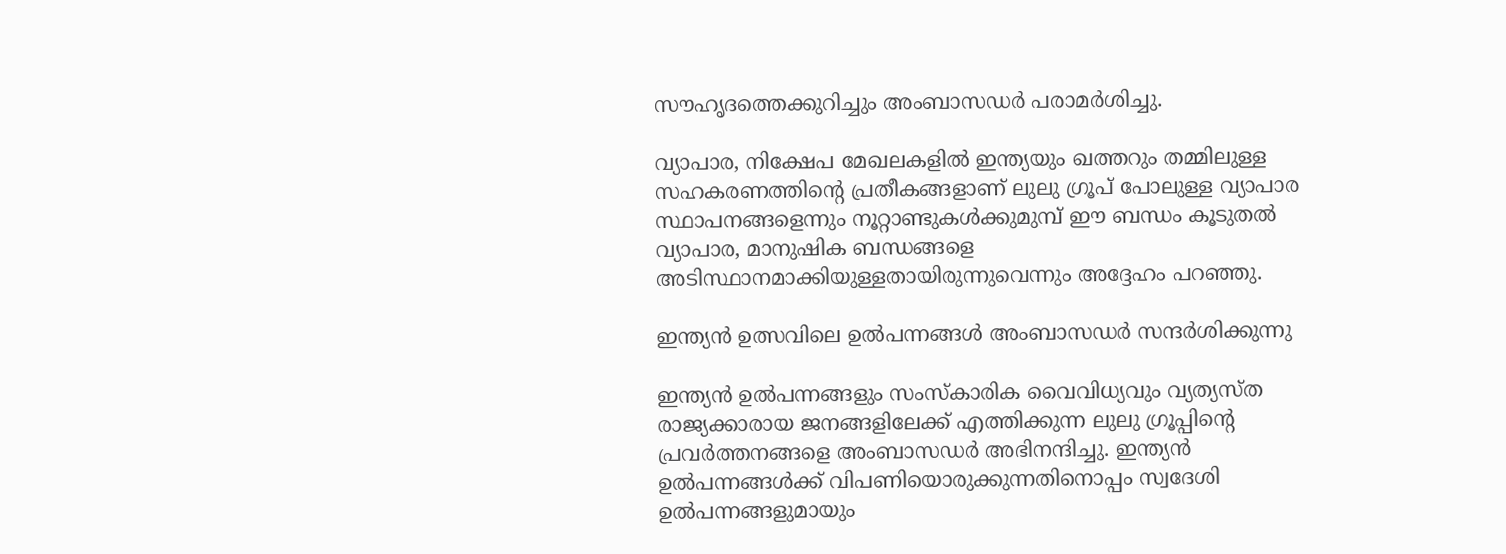സൗഹൃദത്തെക്കുറിച്ചും അംബാസഡർ പരാമർശിച്ചു.

വ്യാപാര, നിക്ഷേപ മേഖലകളിൽ ഇന്ത്യയും ഖത്തറും തമ്മിലുള്ള സഹകരണത്തിന്റെ പ്രതീകങ്ങളാണ് ലുലു ഗ്രൂപ് പോലുള്ള വ്യാപാര സ്ഥാപനങ്ങളെന്നും നൂറ്റാണ്ടുകൾക്കുമുമ്പ് ഈ ബന്ധം കൂടുതൽ വ്യാപാര, മാനുഷിക ബന്ധങ്ങളെ അടിസ്ഥാനമാക്കിയുള്ളതായിരുന്നുവെന്നും അദ്ദേഹം പറഞ്ഞു.

ഇന്ത്യൻ ഉത്സവിലെ ഉൽപന്നങ്ങൾ അംബാസഡർ സന്ദർശിക്കുന്നു

ഇന്ത്യൻ ഉൽപന്നങ്ങളും സംസ്കാരിക വൈവിധ്യവും വ്യത്യസ്ത രാജ്യക്കാരായ ജനങ്ങളിലേക്ക് എത്തിക്കുന്ന ലുലു ഗ്രൂപ്പിന്റെ പ്രവർത്തനങ്ങളെ അംബാസഡർ അഭിനന്ദിച്ചു. ഇന്ത്യൻ ഉൽപന്നങ്ങൾക്ക് വിപണിയൊരുക്കുന്നതിനൊപ്പം സ്വദേശി ഉൽപന്നങ്ങളുമായും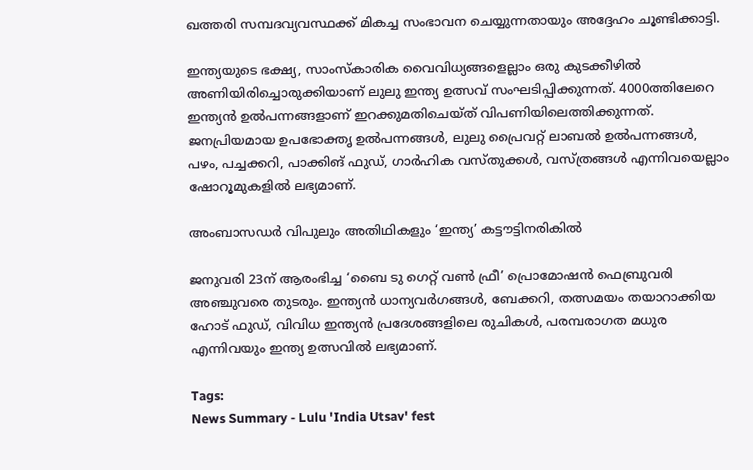ഖത്തരി സമ്പദവ്യവസ്ഥക്ക് മികച്ച സംഭാവന ചെയ്യുന്നതായും അദ്ദേഹം ചൂണ്ടിക്കാട്ടി.

ഇന്ത്യയുടെ ഭക്ഷ്യ, സാംസ്കാരിക വൈവിധ്യങ്ങളെല്ലാം ഒരു കുടക്കീഴിൽ അണിയിരിച്ചൊരുക്കിയാണ് ലുലു ഇന്ത്യ ഉത്സവ് സംഘടിപ്പിക്കുന്നത്. 4000ത്തിലേറെ ഇന്ത്യൻ ഉൽപന്നങ്ങളാണ് ഇറക്കുമതിചെയ്ത് വിപണിയിലെത്തിക്കുന്നത്. ജനപ്രിയമായ ഉപഭോക്തൃ ഉൽപന്നങ്ങൾ, ലുലു പ്രൈവറ്റ് ലാബൽ ഉൽപന്നങ്ങൾ, പഴം, പച്ചക്കറി, പാക്കിങ് ഫുഡ്, ഗാർഹിക വസ്തുക്കൾ, വസ്ത്രങ്ങൾ എന്നിവയെല്ലാം ഷോറൂമുകളിൽ ലഭ്യമാണ്.

അംബാസഡർ വിപുലും അതിഥികളും ‘ഇന്ത്യ’ കട്ടൗട്ടിനരികിൽ

ജനുവരി 23ന് ആരംഭിച്ച ‘ബൈ ടു ഗെറ്റ് വൺ ഫ്രീ’ പ്രൊമോഷൻ ഫെബ്രുവരി അഞ്ചുവരെ തുടരും. ഇന്ത്യൻ ധാന്യവർഗങ്ങൾ, ബേക്കറി, തത്സമയം തയാറാക്കിയ ഹോട് ഫുഡ്, വിവിധ ഇന്ത്യൻ പ്രദേശങ്ങളിലെ രുചികൾ, പരമ്പരാഗത മധുര എന്നിവയും ഇന്ത്യ ഉത്സവിൽ ലഭ്യമാണ്.

Tags:
News Summary - Lulu 'India Utsav' fest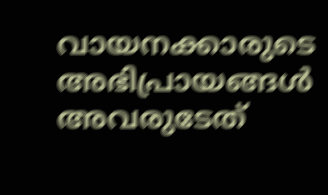വായനക്കാരുടെ അഭിപ്രായങ്ങള്‍ അവരുടേത്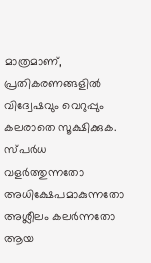മാത്രമാണ്, പ്രതികരണങ്ങളിൽ വിദ്വേഷവും വെറുപ്പും കലരാതെ സൂക്ഷിക്കുക. സ്പർധ വളർത്തുന്നതോ അധിക്ഷേപമാകുന്നതോ അശ്ലീലം കലർന്നതോ ആയ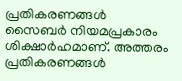പ്രതികരണങ്ങൾ സൈബർ നിയമപ്രകാരം ശിക്ഷാർഹമാണ്. അത്തരം പ്രതികരണങ്ങൾ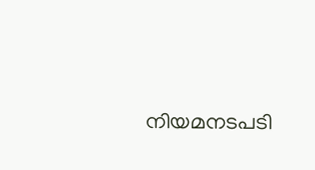നിയമനടപടി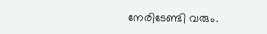നേരിടേണ്ടി വരും.